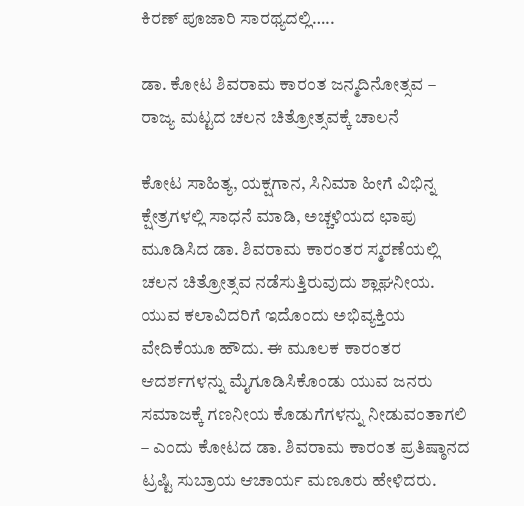ಕಿರಣ್ ಪೂಜಾರಿ ಸಾರಥ್ಯದಲ್ಲಿ…..

ಡಾ. ಕೋಟ ಶಿವರಾಮ ಕಾರಂತ ಜನ್ಮದಿನೋತ್ಸವ – ರಾಜ್ಯ ಮಟ್ಟದ ಚಲನ ಚಿತ್ರೋತ್ಸವಕ್ಕೆ ಚಾಲನೆ

ಕೋಟ ಸಾಹಿತ್ಯ, ಯಕ್ಷಗಾನ, ಸಿನಿಮಾ ಹೀಗೆ ವಿಭಿನ್ನ ಕ್ಷೇತ್ರಗಳಲ್ಲಿ ಸಾಧನೆ ಮಾಡಿ, ಅಚ್ಚಳಿಯದ ಛಾಪು ಮೂಡಿಸಿದ ಡಾ. ಶಿವರಾಮ ಕಾರಂತರ ಸ್ಮರಣೆಯಲ್ಲಿ ಚಲನ ಚಿತ್ರೋತ್ಸವ ನಡೆಸುತ್ತಿರುವುದು ಶ್ಲಾಘನೀಯ. ಯುವ ಕಲಾವಿದರಿಗೆ ಇದೊಂದು ಅಭಿವ್ಯಕ್ತಿಯ ವೇದಿಕೆಯೂ ಹೌದು. ಈ ಮೂಲಕ ಕಾರಂತರ ಆದರ್ಶಗಳನ್ನು ಮೈಗೂಡಿಸಿಕೊಂಡು ಯುವ ಜನರು ಸಮಾಜಕ್ಕೆ ಗಣನೀಯ ಕೊಡುಗೆಗಳನ್ನು ನೀಡುವಂತಾಗಲಿ – ಎಂದು ಕೋಟದ ಡಾ. ಶಿವರಾಮ ಕಾರಂತ ಪ್ರತಿಷ್ಠಾನದ ಟ್ರಷ್ಟಿ ಸುಬ್ರಾಯ ಆಚಾರ್ಯ ಮಣೂರು ಹೇಳಿದರು.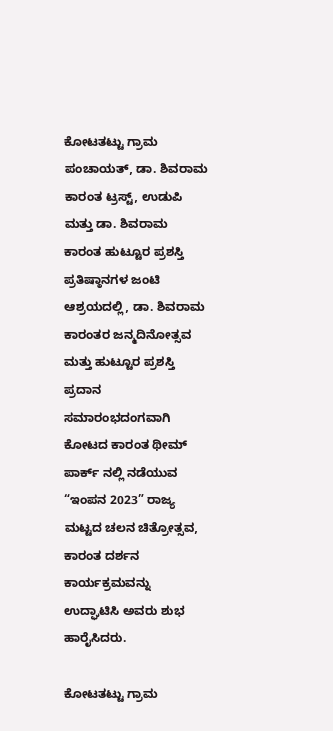ಕೋಟತಟ್ಟು ಗ್ರಾಮ ಪಂಚಾಯತ್, ಡಾ. ಶಿವರಾಮ ಕಾರಂತ ಟ್ರಸ್ಟ್, ಉಡುಪಿ ಮತ್ತು ಡಾ. ಶಿವರಾಮ ಕಾರಂತ ಹುಟ್ಟೂರ ಪ್ರಶಸ್ತಿ ಪ್ರತಿಷ್ಠಾನಗಳ ಜಂಟಿ ಆಶ್ರಯದಲ್ಲಿ, ಡಾ. ಶಿವರಾಮ ಕಾರಂತರ ಜನ್ಮದಿನೋತ್ಸವ ಮತ್ತು ಹುಟ್ಟೂರ ಪ್ರಶಸ್ತಿ ಪ್ರದಾನ ಸಮಾರಂಭದಂಗವಾಗಿ ಕೋಟದ ಕಾರಂತ ಥೀಮ್ ಪಾರ್ಕ್ ನಲ್ಲಿ ನಡೆಯುವ “ಇಂಪನ 2023” ರಾಜ್ಯ ಮಟ್ಟದ ಚಲನ ಚಿತ್ರೋತ್ಸವ, ಕಾರಂತ ದರ್ಶನ ಕಾರ್ಯಕ್ರಮವನ್ನು ಉದ್ಘಾಟಿಸಿ ಅವರು ಶುಭ ಹಾರೈಸಿದರು.

ಕೋಟತಟ್ಟು ಗ್ರಾಮ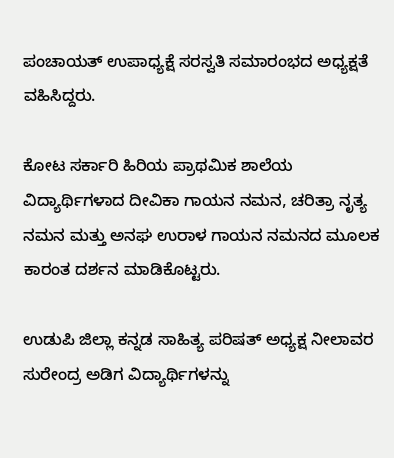ಪಂಚಾಯತ್ ಉಪಾಧ್ಯಕ್ಷೆ ಸರಸ್ವತಿ ಸಮಾರಂಭದ ಅಧ್ಯಕ್ಷತೆ ವಹಿಸಿದ್ದರು.

ಕೋಟ ಸರ್ಕಾರಿ ಹಿರಿಯ ಪ್ರಾಥಮಿಕ ಶಾಲೆಯ ವಿದ್ಯಾರ್ಥಿಗಳಾದ ದೀವಿಕಾ ಗಾಯನ ನಮನ, ಚರಿತ್ರಾ ನೃತ್ಯ ನಮನ ಮತ್ತು ಅನಘ ಉರಾಳ ಗಾಯನ ನಮನದ ಮೂಲಕ ಕಾರಂತ ದರ್ಶನ ಮಾಡಿಕೊಟ್ಟರು.

ಉಡುಪಿ ಜಿಲ್ಲಾ ಕನ್ನಡ ಸಾಹಿತ್ಯ ಪರಿಷತ್ ಅಧ್ಯಕ್ಷ ನೀಲಾವರ ಸುರೇಂದ್ರ ಅಡಿಗ ವಿದ್ಯಾರ್ಥಿಗಳನ್ನು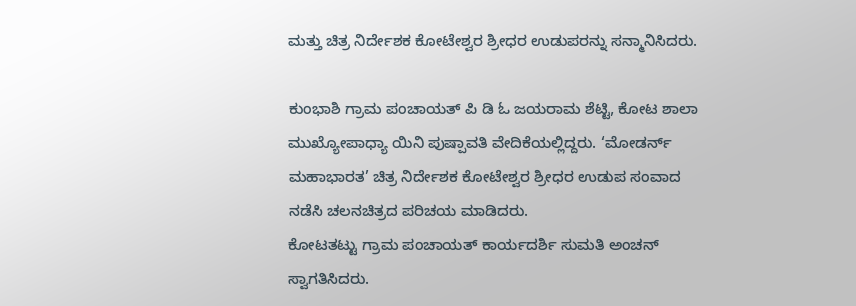ಮತ್ತು ಚಿತ್ರ ನಿರ್ದೇಶಕ ಕೋಟೇಶ್ವರ ಶ್ರೀಧರ ಉಡುಪರನ್ನು ಸನ್ಮಾನಿಸಿದರು.

ಕುಂಭಾಶಿ ಗ್ರಾಮ ಪಂಚಾಯತ್ ಪಿ ಡಿ ಓ ಜಯರಾಮ ಶೆಟ್ಟಿ, ಕೋಟ ಶಾಲಾ ಮುಖ್ಯೋಪಾಧ್ಯಾ ಯಿನಿ ಪುಷ್ಪಾವತಿ ವೇದಿಕೆಯಲ್ಲಿದ್ದರು. ‘ಮೋಡರ್ನ್ ಮಹಾಭಾರತ’ ಚಿತ್ರ ನಿರ್ದೇಶಕ ಕೋಟೇಶ್ವರ ಶ್ರೀಧರ ಉಡುಪ ಸಂವಾದ ನಡೆಸಿ ಚಲನಚಿತ್ರದ ಪರಿಚಯ ಮಾಡಿದರು.
ಕೋಟತಟ್ಟು ಗ್ರಾಮ ಪಂಚಾಯತ್ ಕಾರ್ಯದರ್ಶಿ ಸುಮತಿ ಅಂಚನ್ ಸ್ವಾಗತಿಸಿದರು.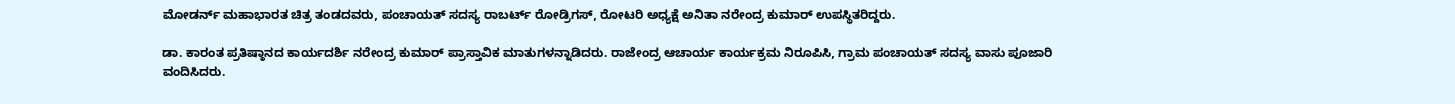ಮೋಡರ್ನ್ ಮಹಾಭಾರತ ಚಿತ್ರ ತಂಡದವರು, ಪಂಚಾಯತ್ ಸದಸ್ಯ ರಾಬರ್ಟ್ ರೋಡ್ರಿಗಸ್, ರೋಟರಿ ಅಧ್ಯಕ್ಷೆ ಅನಿತಾ ನರೇಂದ್ರ ಕುಮಾರ್ ಉಪಸ್ಥಿತರಿದ್ದರು.

ಡಾ. ಕಾರಂತ ಪ್ರತಿಷ್ಠಾನದ ಕಾರ್ಯದರ್ಶಿ ನರೇಂದ್ರ ಕುಮಾರ್ ಪ್ರಾಸ್ತಾವಿಕ ಮಾತುಗಳನ್ನಾಡಿದರು. ರಾಜೇಂದ್ರ ಆಚಾರ್ಯ ಕಾರ್ಯಕ್ರಮ ನಿರೂಪಿಸಿ, ಗ್ರಾಮ ಪಂಚಾಯತ್ ಸದಸ್ಯ ವಾಸು ಪೂಜಾರಿ ವಂದಿಸಿದರು.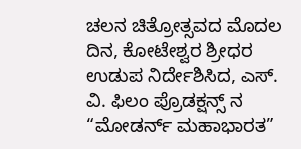ಚಲನ ಚಿತ್ರೋತ್ಸವದ ಮೊದಲ ದಿನ, ಕೋಟೇಶ್ವರ ಶ್ರೀಧರ ಉಡುಪ ನಿರ್ದೇಶಿಸಿದ, ಎಸ್. ವಿ. ಫಿಲಂ ಪ್ರೊಡಕ್ಷನ್ಸ್ ನ “ಮೋಡರ್ನ್ ಮಹಾಭಾರತ”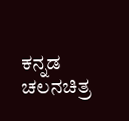ಕನ್ನಡ ಚಲನಚಿತ್ರ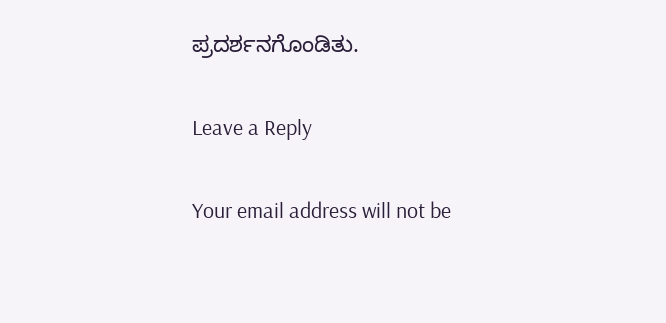ಪ್ರದರ್ಶನಗೊಂಡಿತು.

Leave a Reply

Your email address will not be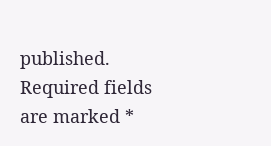published. Required fields are marked *